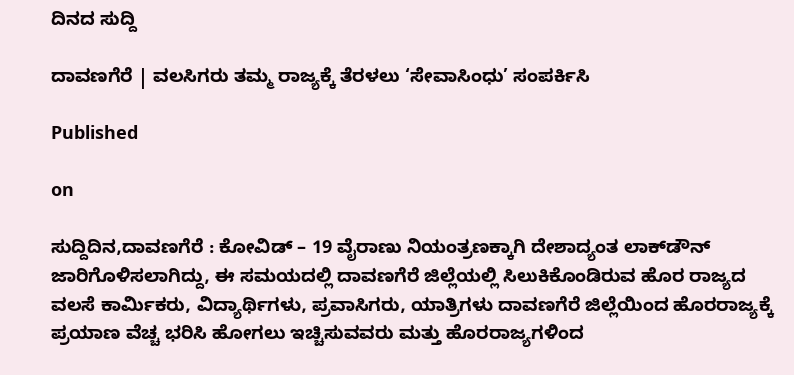ದಿನದ ಸುದ್ದಿ

ದಾವಣಗೆರೆ | ವಲಸಿಗರು ತಮ್ಮ ರಾಜ್ಯಕ್ಕೆ ತೆರಳಲು‌ ‘ಸೇವಾಸಿಂಧು’ ಸಂಪರ್ಕಿಸಿ

Published

on

ಸುದ್ದಿದಿನ,ದಾವಣಗೆರೆ : ಕೋವಿಡ್ – 19 ವೈರಾಣು ನಿಯಂತ್ರಣಕ್ಕಾಗಿ ದೇಶಾದ್ಯಂತ ಲಾಕ್‍ಡೌನ್ ಜಾರಿಗೊಳಿಸಲಾಗಿದ್ದು, ಈ ಸಮಯದಲ್ಲಿ ದಾವಣಗೆರೆ ಜಿಲ್ಲೆಯಲ್ಲಿ ಸಿಲುಕಿಕೊಂಡಿರುವ ಹೊರ ರಾಜ್ಯದ ವಲಸೆ ಕಾರ್ಮಿಕರು, ವಿದ್ಯಾರ್ಥಿಗಳು, ಪ್ರವಾಸಿಗರು, ಯಾತ್ರಿಗಳು ದಾವಣಗೆರೆ ಜಿಲ್ಲೆಯಿಂದ ಹೊರರಾಜ್ಯಕ್ಕೆ ಪ್ರಯಾಣ ವೆಚ್ಚ ಭರಿಸಿ ಹೋಗಲು ಇಚ್ಚಿಸುವವರು ಮತ್ತು ಹೊರರಾಜ್ಯಗಳಿಂದ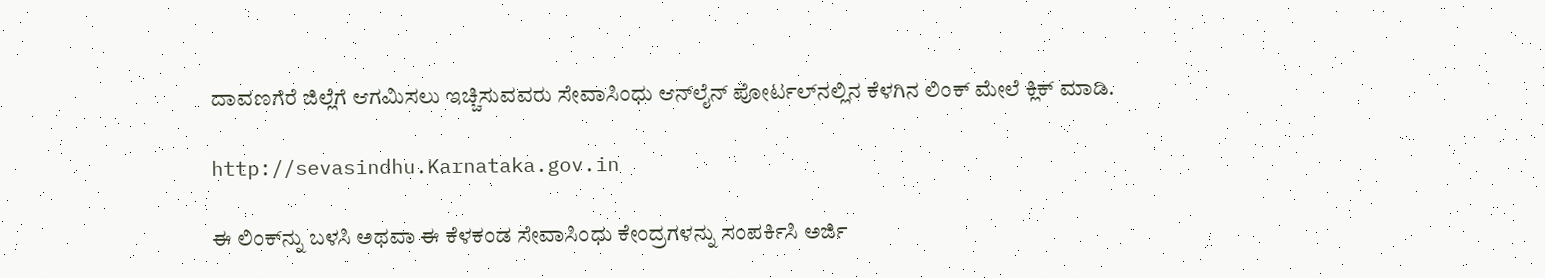ದಾವಣಗೆರೆ ಜಿಲ್ಲೆಗೆ ಆಗಮಿಸಲು ಇಚ್ಚಿಸುವವರು ಸೇವಾಸಿಂಧು ಆನ್‍ಲೈನ್ ಪೋರ್ಟಲ್‍ನಲ್ಲಿನ ಕೆಳಗಿನ ಲಿಂಕ್ ಮೇಲೆ ಕ್ಲಿಕ್ ಮಾಡಿ.

http://sevasindhu.Karnataka.gov.in

ಈ ಲಿಂಕ್‍ನ್ನು ಬಳಸಿ ಅಥವಾ ಈ ಕೆಳಕಂಡ ಸೇವಾಸಿಂಧು ಕೇಂದ್ರಗಳನ್ನು ಸಂಪರ್ಕಿಸಿ ಅರ್ಜಿ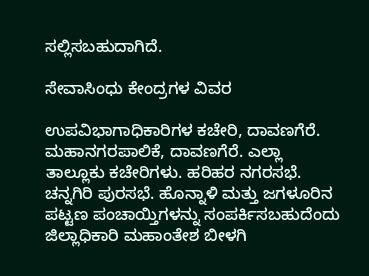ಸಲ್ಲಿಸಬಹುದಾಗಿದೆ.

ಸೇವಾಸಿಂಧು ಕೇಂದ್ರಗಳ ವಿವರ

ಉಪವಿಭಾಗಾಧಿಕಾರಿಗಳ ಕಚೇರಿ, ದಾವಣಗೆರೆ. ಮಹಾನಗರಪಾಲಿಕೆ, ದಾವಣಗೆರೆ. ಎಲ್ಲಾ ತಾಲ್ಲೂಕು ಕಚೇರಿಗಳು. ಹರಿಹರ ನಗರಸಭೆ. ಚನ್ನಗಿರಿ ಪುರಸಭೆ. ಹೊನ್ನಾಳಿ ಮತ್ತು ಜಗಳೂರಿನ ಪಟ್ಟಣ ಪಂಚಾಯ್ತಿಗಳನ್ನು ಸಂಪರ್ಕಿಸಬಹುದೆಂದು ಜಿಲ್ಲಾಧಿಕಾರಿ ಮಹಾಂತೇಶ ಬೀಳಗಿ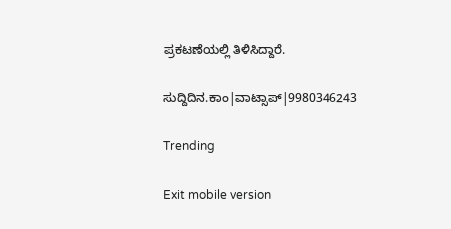ಪ್ರಕಟಣೆಯಲ್ಲಿ ತಿಳಿಸಿದ್ದಾರೆ.

ಸುದ್ದಿದಿನ.ಕಾಂ|ವಾಟ್ಸಾಪ್|9980346243

Trending

Exit mobile version